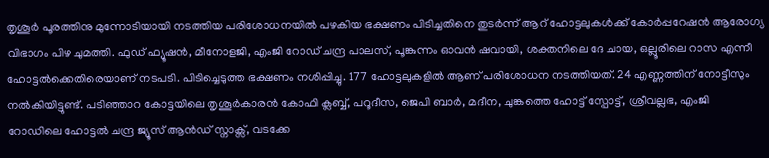തൃശൂർ പൂരത്തിനു മുന്നോടിയായി നടത്തിയ പരിശോധനയിൽ പഴകിയ ഭക്ഷണം പിടിച്ചതിനെ തുടർന്ന് ആറ് ഹോട്ടലുകൾക്ക് കോർപ്പറേഷൻ ആരോഗ്യ വിഭാഗം പിഴ ചുമത്തി. ഫുഡ് ഫ്യൂഷൻ, മീനോളജി, എംജി റോഡ് ചന്ദ്ര പാലസ്, പൂങ്കുന്നം ഓവൻ ഷവായി, ശക്തനിലെ ദേ ചായ, ഒല്ലൂരിലെ റാസ എന്നീ ഹോട്ടൽക്കെതിരെയാണ് നടപടി. പിടിച്ചെടുത്ത ഭക്ഷണം നശിപ്പിച്ചു. 177 ഹോട്ടലുകളിൽ ആണ് പരിശോധന നടത്തിയത്. 24 എണ്ണത്തിന് നോട്ടീസും നൽകിയിട്ടുണ്ട്. പടിഞ്ഞാറ കോട്ടയിലെ തൃശൂർകാരൻ കോഫി ക്ലബ്ബ്, പറൂദീസ, ജെപി ബാർ, മദീന, ചുങ്കത്തെ ഹോട്ട് സ്പോട്ട്, ശ്രീവല്ലഭ, എംജി റോഡിലെ ഹോട്ടൽ ചന്ദ്ര ജ്യൂസ് ആൻഡ് സ്നാക്സ്, വടക്കേ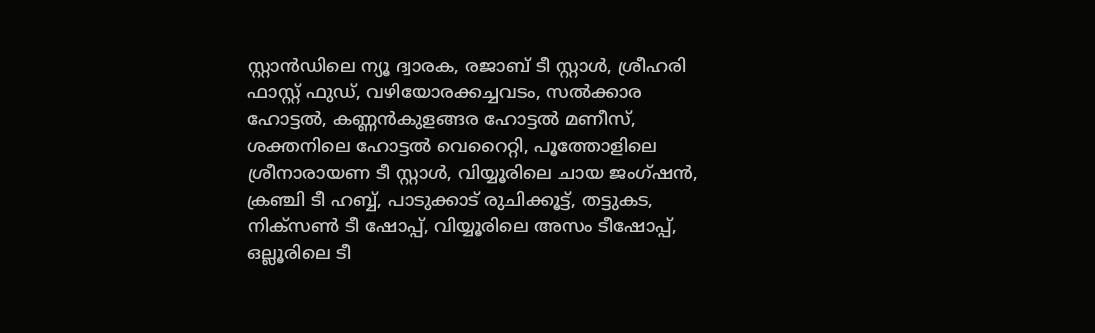സ്റ്റാൻഡിലെ ന്യൂ ദ്വാരക, രജാബ് ടീ സ്റ്റാൾ, ശ്രീഹരി ഫാസ്റ്റ് ഫുഡ്, വഴിയോരക്കച്ചവടം, സൽക്കാര ഹോട്ടൽ, കണ്ണൻകുളങ്ങര ഹോട്ടൽ മണീസ്, ശക്തനിലെ ഹോട്ടൽ വെറൈറ്റി, പൂത്തോളിലെ ശ്രീനാരായണ ടീ സ്റ്റാൾ, വിയ്യൂരിലെ ചായ ജംഗ്ഷൻ, ക്രഞ്ചി ടീ ഹബ്ബ്, പാടുക്കാട് രുചിക്കൂട്ട്, തട്ടുകട, നിക്സൺ ടീ ഷോപ്പ്, വിയ്യൂരിലെ അസം ടീഷോപ്പ്, ഒല്ലൂരിലെ ടീ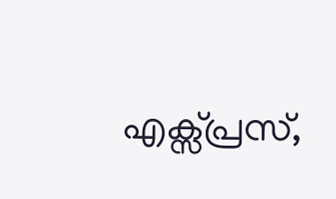എക്സ്പ്രസ്,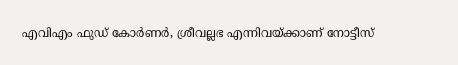എവിഎം ഫുഡ് കോർണർ, ശ്രീവല്ലഭ എന്നിവയ്ക്കാണ് നോട്ടീസ്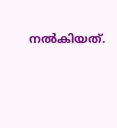നൽകിയത്.